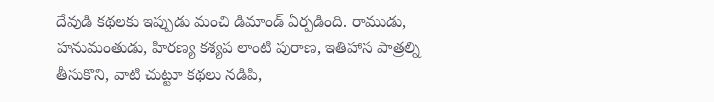దేవుడి కథలకు ఇప్పుడు మంచి డిమాండ్ ఏర్పడింది. రాముడు, హనుమంతుడు, హిరణ్య కశ్యప లాంటి పురాణ, ఇతిహాస పాత్రల్ని తీసుకొని, వాటి చుట్టూ కథలు నడిపి,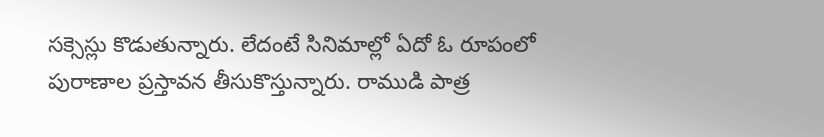సక్సెస్లు కొడుతున్నారు. లేదంటే సినిమాల్లో ఏదో ఓ రూపంలో పురాణాల ప్రస్తావన తీసుకొస్తున్నారు. రాముడి పాత్ర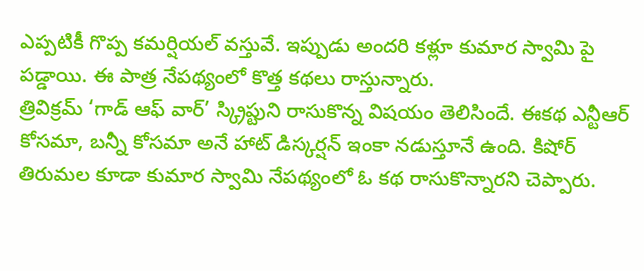ఎప్పటికీ గొప్ప కమర్షియల్ వస్తువే. ఇప్పుడు అందరి కళ్లూ కుమార స్వామి పై పడ్డాయి. ఈ పాత్ర నేపథ్యంలో కొత్త కథలు రాస్తున్నారు.
త్రివిక్రమ్ ‘గాడ్ ఆఫ్ వార్’ స్క్రిప్టుని రాసుకొన్న విషయం తెలిసిందే. ఈకథ ఎన్టీఆర్ కోసమా, బన్నీ కోసమా అనే హాట్ డిస్కర్షన్ ఇంకా నడుస్తూనే ఉంది. కిషోర్ తిరుమల కూడా కుమార స్వామి నేపథ్యంలో ఓ కథ రాసుకొన్నారని చెప్పారు.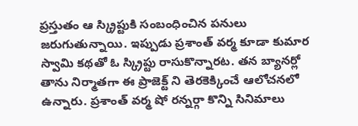ప్రస్తుతం ఆ స్క్రిప్టుకి సంబంధించిన పనులు జరుగుతున్నాయి. ఇప్పుడు ప్రశాంత్ వర్మ కూడా కుమార స్వామి కథతో ఓ స్క్రిప్టు రాసుకొన్నారట. తన బ్యానర్లో తాను నిర్మాతగా ఈ ప్రాజెక్ట్ ని తెరకెక్కించే ఆలోచనలో ఉన్నారు. ప్రశాంత్ వర్మ షో రన్నర్గా కొన్ని సినిమాలు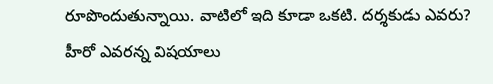రూపొందుతున్నాయి. వాటిలో ఇది కూడా ఒకటి. దర్శకుడు ఎవరు? హీరో ఎవరన్న విషయాలు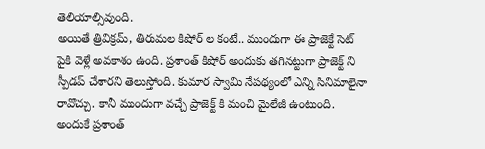తెలియాల్సివుంది.
అయితే త్రివిక్రమ్, తిరుమల కిషోర్ ల కంటే.. ముందుగా ఈ ప్రాజెక్టే సెట్ పైకి వెళ్లే అవకాశం ఉంది. ప్రశాంత్ కిషోర్ అందుకు తగినట్టుగా ప్రాజెక్ట్ ని స్పీడప్ చేశారని తెలుస్తోంది. కుమార స్వామి నేపథ్యంలో ఎన్ని సినిమాలైనా రావొచ్చు. కానీ ముందుగా వచ్చే ప్రాజెక్ట్ కి మంచి మైలేజీ ఉంటుంది. అందుకే ప్రశాంత్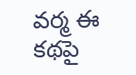వర్మ ఈ కథపై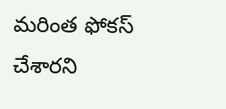మరింత ఫోకస్ చేశారని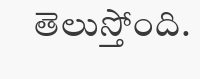తెలుస్తోంది.